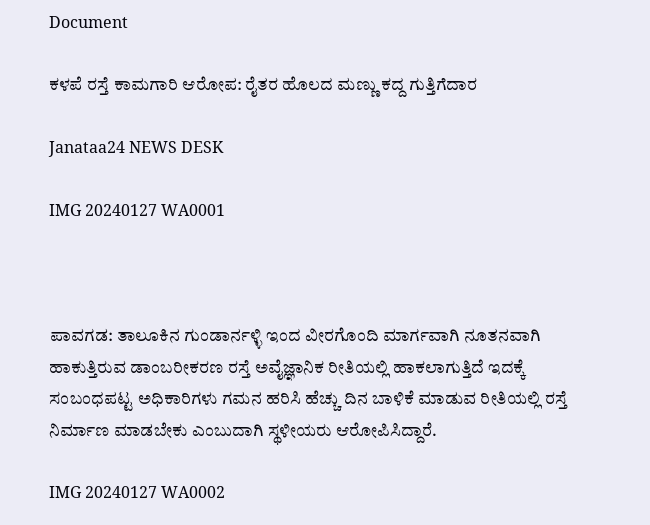Document

ಕಳಪೆ ರಸ್ತೆ ಕಾಮಗಾರಿ ಆರೋಪ: ರೈತರ ಹೊಲದ ಮಣ್ಣು ಕದ್ದ ಗುತ್ತಿಗೆದಾರ

Janataa24 NEWS DESK

IMG 20240127 WA0001



ಪಾವಗಡ: ತಾಲೂಕಿನ ಗುಂಡಾರ್ನಳ್ಳಿ ಇಂದ ವೀರಗೊಂದಿ ಮಾರ್ಗವಾಗಿ ನೂತನವಾಗಿ ಹಾಕುತ್ತಿರುವ ಡಾಂಬರೀಕರಣ ರಸ್ತೆ ಅವೈಜ್ಞಾನಿಕ ರೀತಿಯಲ್ಲಿ ಹಾಕಲಾಗುತ್ತಿದೆ ಇದಕ್ಕೆ ಸಂಬಂಧಪಟ್ಟ ಅಧಿಕಾರಿಗಳು ಗಮನ ಹರಿಸಿ ಹೆಚ್ಚು ದಿನ ಬಾಳಿಕೆ ಮಾಡುವ ರೀತಿಯಲ್ಲಿ ರಸ್ತೆ ನಿರ್ಮಾಣ ಮಾಡಬೇಕು ಎಂಬುದಾಗಿ ಸ್ಥಳೀಯರು ಆರೋಪಿಸಿದ್ದಾರೆ.

IMG 20240127 WA0002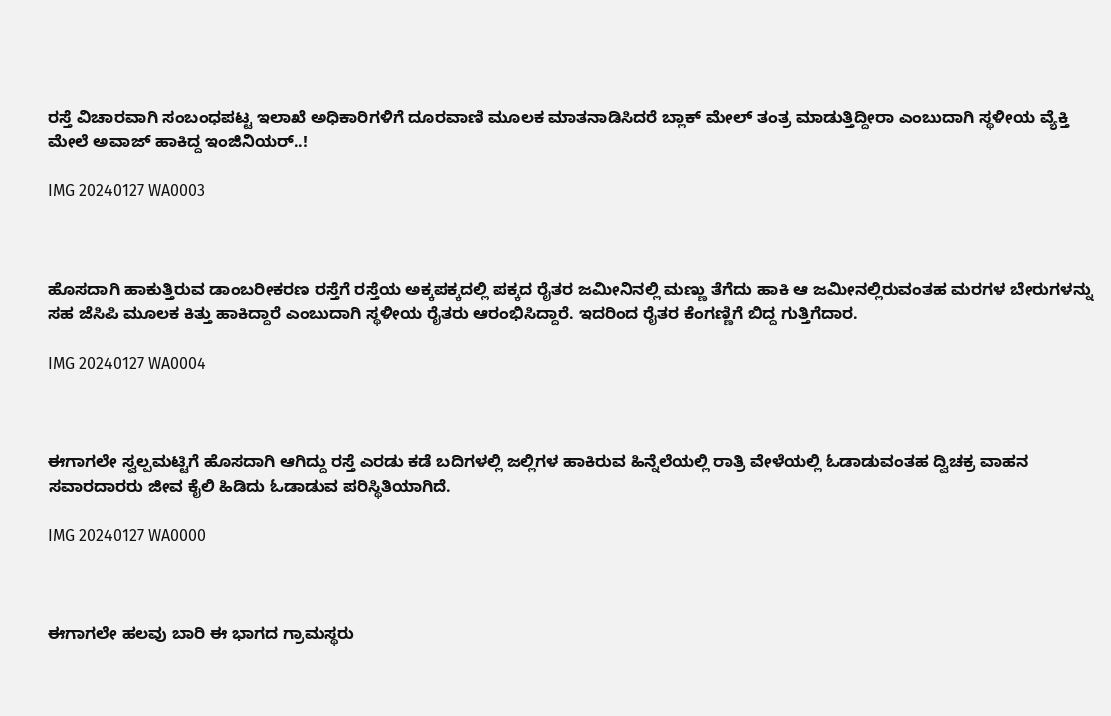ರಸ್ತೆ ವಿಚಾರವಾಗಿ ಸಂಬಂಧಪಟ್ಟ ಇಲಾಖೆ ಅಧಿಕಾರಿಗಳಿಗೆ ದೂರವಾಣಿ ಮೂಲಕ ಮಾತನಾಡಿಸಿದರೆ ಬ್ಲಾಕ್ ಮೇಲ್ ತಂತ್ರ ಮಾಡುತ್ತಿದ್ದೀರಾ ಎಂಬುದಾಗಿ ಸ್ಥಳೀಯ ವ್ಯೆಕ್ತಿ ಮೇಲೆ ಅವಾಜ್ ಹಾಕಿದ್ದ ಇಂಜಿನಿಯರ್..!

IMG 20240127 WA0003



ಹೊಸದಾಗಿ ಹಾಕುತ್ತಿರುವ ಡಾಂಬರೀಕರಣ ರಸ್ತೆಗೆ ರಸ್ತೆಯ ಅಕ್ಕಪಕ್ಕದಲ್ಲಿ ಪಕ್ಕದ ರೈತರ ಜಮೀನಿನಲ್ಲಿ ಮಣ್ಣು ತೆಗೆದು ಹಾಕಿ ಆ ಜಮೀನಲ್ಲಿರುವಂತಹ ಮರಗಳ ಬೇರುಗಳನ್ನು ಸಹ ಜೆಸಿಪಿ ಮೂಲಕ ಕಿತ್ತು ಹಾಕಿದ್ದಾರೆ ಎಂಬುದಾಗಿ ಸ್ಥಳೀಯ ರೈತರು ಆರಂಭಿಸಿದ್ದಾರೆ. ಇದರಿಂದ ರೈತರ ಕೆಂಗಣ್ಣಿಗೆ ಬಿದ್ದ ಗುತ್ತಿಗೆದಾರ.

IMG 20240127 WA0004



ಈಗಾಗಲೇ ಸ್ವಲ್ಪಮಟ್ಟಿಗೆ ಹೊಸದಾಗಿ ಆಗಿದ್ದು ರಸ್ತೆ ಎರಡು ಕಡೆ ಬದಿಗಳಲ್ಲಿ ಜಲ್ಲಿಗಳ ಹಾಕಿರುವ ಹಿನ್ನೆಲೆಯಲ್ಲಿ ರಾತ್ರಿ ವೇಳೆಯಲ್ಲಿ ಓಡಾಡುವಂತಹ ದ್ವಿಚಕ್ರ ವಾಹನ ಸವಾರದಾರರು ಜೀವ ಕೈಲಿ ಹಿಡಿದು ಓಡಾಡುವ ಪರಿಸ್ಥಿತಿಯಾಗಿದೆ.

IMG 20240127 WA0000



ಈಗಾಗಲೇ ಹಲವು ಬಾರಿ ಈ ಭಾಗದ ಗ್ರಾಮಸ್ಥರು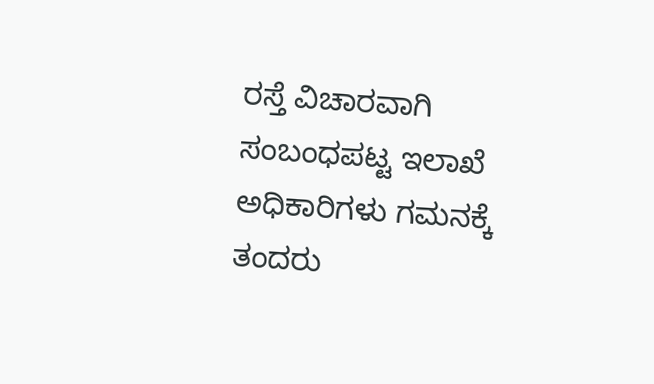ರಸ್ತೆ ವಿಚಾರವಾಗಿ ಸಂಬಂಧಪಟ್ಟ ಇಲಾಖೆ ಅಧಿಕಾರಿಗಳು ಗಮನಕ್ಕೆ ತಂದರು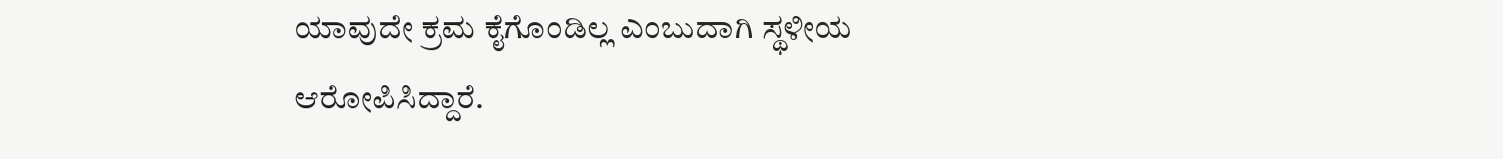ಯಾವುದೇ ಕ್ರಮ ಕೈಗೊಂಡಿಲ್ಲ ಎಂಬುದಾಗಿ ಸ್ಥಳೀಯ ಆರೋಪಿಸಿದ್ದಾರೆ.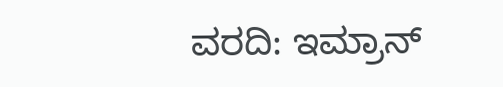ವರದಿ: ಇಮ್ರಾನ್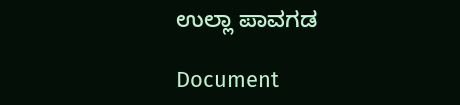ಉಲ್ಲಾ ಪಾವಗಡ

Document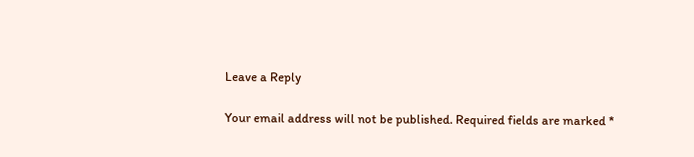Leave a Reply

Your email address will not be published. Required fields are marked *